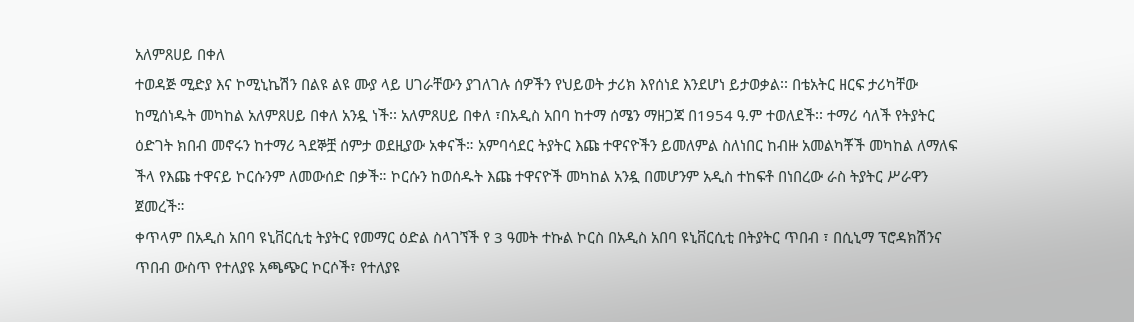አለምጸሀይ በቀለ
ተወዳጅ ሚድያ እና ኮሚኒኬሽን በልዩ ልዩ ሙያ ላይ ሀገራቸውን ያገለገሉ ሰዎችን የህይወት ታሪክ እየሰነደ እንደሆነ ይታወቃል፡፡ በቴአትር ዘርፍ ታሪካቸው ከሚሰነዱት መካከል አለምጸሀይ በቀለ አንዷ ነች፡፡ አለምጸሀይ በቀለ ፣በአዲስ አበባ ከተማ ሰሜን ማዘጋጃ በ1954 ዓ.ም ተወለደች፡፡ ተማሪ ሳለች የትያትር ዕድገት ክበብ መኖሩን ከተማሪ ጓደኞቿ ሰምታ ወደዚያው አቀናች። አምባሳደር ትያትር እጩ ተዋናዮችን ይመለምል ስለነበር ከብዙ አመልካቾች መካከል ለማለፍ ችላ የእጩ ተዋናይ ኮርሱንም ለመውሰድ በቃች። ኮርሱን ከወሰዱት እጩ ተዋናዮች መካከል አንዷ በመሆንም አዲስ ተከፍቶ በነበረው ራስ ትያትር ሥራዋን ጀመረች።
ቀጥላም በአዲስ አበባ ዩኒቨርሲቲ ትያትር የመማር ዕድል ስላገኘች የ 3 ዓመት ተኩል ኮርስ በአዲስ አበባ ዩኒቨርሲቲ በትያትር ጥበብ ፣ በሲኒማ ፕሮዳክሽንና ጥበብ ውስጥ የተለያዩ አጫጭር ኮርሶች፣ የተለያዩ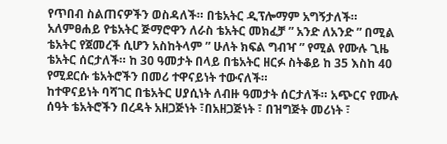የጥበብ ስልጠናዎችን ወስዳለች። በቴአትር ዲፕሎማም አግኝታለች።
አለምፀሐይ የቴአትር ጅማሮዋን ለራስ ቴአትር መክፈቻ ” አንድ ለአንድ ” በሚል ቴአትር የጀመረች ሲሆን አስከትላም ” ሁለት ክፍል ግብዣ ” የሚል የሙሉ ጊዜ ቴአትር ሰርታለች። ከ 30 ዓመታት በላይ በቴአትር ዘርፉ ስትቆይ ከ 35 እስከ 40 የሚደርሱ ቴአትሮችን በመሪ ተዋናይነት ተውናለች።
ከተዋናይነት ባሻገር በቴአትር ሀያሲነት ለብዙ ዓመታት ሰርታለች። አጭርና የሙሉ ሰዓት ቴአትሮችን በረዳት አዘጋጅነት ፣በአዘጋጅነት ፣ በዝግጅት መሪነት ፣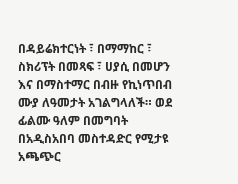በዳይሬክተርነት ፣ በማማከር ፣ ስክሪፕት በመጻፍ ፣ ሀያሲ በመሆን እና በማስተማር በብዙ የኪነጥበብ ሙያ ለዓመታት አገልግላለች። ወደ ፊልሙ ዓለም በመግባት በአዲስአበባ መስተዳድር የሚታዩ አጫጭር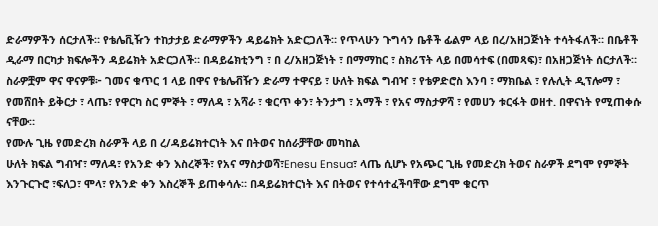ድራማዎችን ሰርታለች። የቴሌቪዥን ተከታታይ ድራማዎችን ዳይሬክት አድርጋለች። የጥላሁን ጉግሳን ቤቶች ፊልም ላይ በረ/አዘጋጅነት ተሳትፋለች። በቤቶች ዲራማ በርካታ ክፍሎችን ዳይሬክት አድርጋለች። በዳይሬክቲንግ ፣ በ ረ/አዘጋጅነት ፣ በማማከር ፣ ስክሪፕት ላይ በመሳተፍ (በመጻፍ)፣ በአዘጋጅነት ሰርታለች።
ስራዎቿም ዋና ዋናዎቹ፦ ገመና ቁጥር 1 ላይ በዋና የቴሌቭዥን ድራማ ተዋናይ ፣ ሁለት ክፍል ግብዣ ፣ የቴዎድሮስ እንባ ፣ ማክቤል ፣ የሉሊት ዲፕሎማ ፣ የመሸበት ይቅርታ ፣ ላጤ፣ የዋርካ ስር ምኞት ፣ ማለዳ ፣ አሻራ ፣ ቁርጥ ቀን፣ ትንታግ ፣ አማች ፣ የአና ማስታዎሻ ፣ የመሀን ቱርፋት ወዘተ. በዋናነት የሚጠቀሱ ናቸው።
የሙሉ ጊዜ የመድረክ ስራዎች ላይ በ ረ/ዳይሬክተርነት እና በትወና ከሰራቻቸው መካከል
ሁለት ክፍል ግብዣ፣ ማለዳ፣ የአንድ ቀን እስረኞች፣ የአና ማስታወሻ፣Enesu Ensua፣ ላጤ ሲሆኑ የአጭር ጊዜ የመድረክ ትወና ስራዎች ደግሞ የምኞት እንጉርጉሮ ፣ፍለጋ፣ ሞላ፣ የአንድ ቀን እስረኞች ይጠቀሳሉ። በዳይሬክተርነት እና በትወና የተሳተፈችባቸው ደግሞ ቁርጥ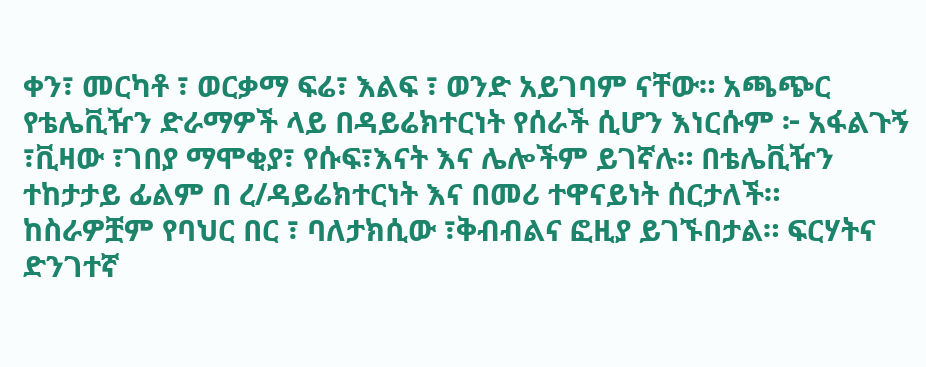ቀን፣ መርካቶ ፣ ወርቃማ ፍሬ፣ እልፍ ፣ ወንድ አይገባም ናቸው። አጫጭር የቴሌቪዥን ድራማዎች ላይ በዳይሬክተርነት የሰራች ሲሆን እነርሱም ፦ አፋልጉኝ ፣ቪዛው ፣ገበያ ማሞቂያ፣ የሱፍ፣እናት እና ሌሎችም ይገኛሉ። በቴሌቪዥን ተከታታይ ፊልም በ ረ/ዳይሬክተርነት እና በመሪ ተዋናይነት ሰርታለች። ከስራዎቿም የባህር በር ፣ ባለታክሲው ፣ቅብብልና ፎዚያ ይገኙበታል። ፍርሃትና ድንገተኛ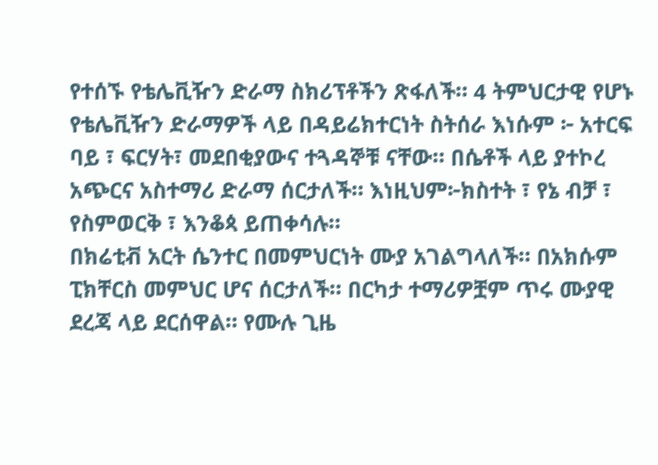የተሰኙ የቴሌቪዥን ድራማ ስክሪፕቶችን ጽፋለች። 4 ትምህርታዊ የሆኑ የቴሌቪዥን ድራማዎች ላይ በዳይሬክተርነት ስትሰራ እነሱም ፦ አተርፍ ባይ ፣ ፍርሃት፣ መደበቂያውና ተጓዳኞቹ ናቸው። በሴቶች ላይ ያተኮረ አጭርና አስተማሪ ድራማ ሰርታለች። እነዚህም፦ክስተት ፣ የኔ ብቻ ፣ የስምወርቅ ፣ እንቆጳ ይጠቀሳሉ።
በክሬቲቭ አርት ሴንተር በመምህርነት ሙያ አገልግላለች። በአክሱም ፒክቸርስ መምህር ሆና ሰርታለች። በርካታ ተማሪዎቿም ጥሩ ሙያዊ ደረጃ ላይ ደርሰዋል። የሙሉ ጊዜ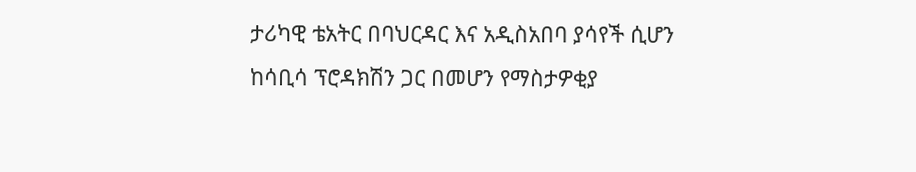ታሪካዊ ቴአትር በባህርዳር እና አዲስአበባ ያሳየች ሲሆን ከሳቢሳ ፕሮዳክሽን ጋር በመሆን የማስታዎቂያ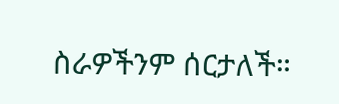ስራዎችንም ሰርታለች።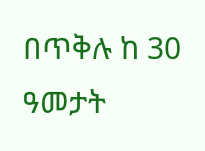በጥቅሉ ከ 30 ዓመታት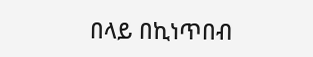በላይ በኪነጥበብ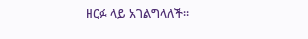ዘርፉ ላይ አገልግላለች።